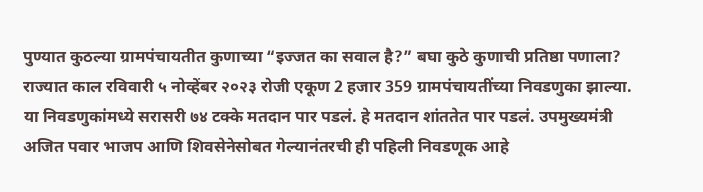पुण्यात कुठल्या ग्रामपंचायतीत कुणाच्या “इज्जत का सवाल है?” बघा कुठे कुणाची प्रतिष्ठा पणाला?
राज्यात काल रविवारी ५ नोव्हेंबर २०२३ रोजी एकूण 2 हजार 359 ग्रामपंचायतींच्या निवडणुका झाल्या. या निवडणुकांमध्ये सरासरी ७४ टक्के मतदान पार पडलं. हे मतदान शांततेत पार पडलं. उपमुख्यमंत्री अजित पवार भाजप आणि शिवसेनेसोबत गेल्यानंतरची ही पहिली निवडणूक आहे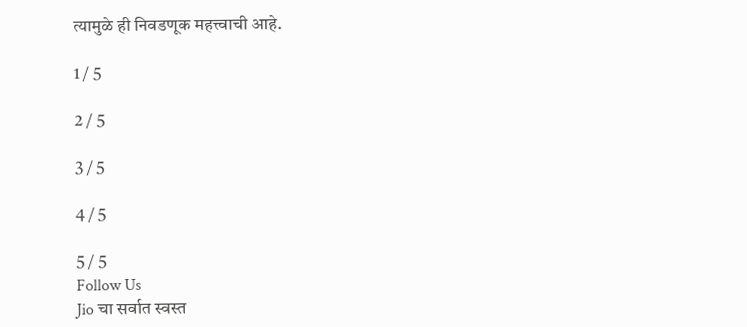त्यामुळे ही निवडणूक महत्त्वाची आहे.

1 / 5

2 / 5

3 / 5

4 / 5

5 / 5
Follow Us
Jio चा सर्वात स्वस्त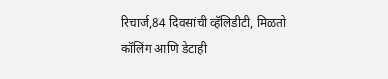रिचार्ज,84 दिवसांची व्हॅलिडीटी, मिळतो कॉलिंग आणि डेटाही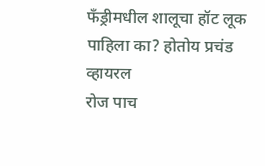फँड्रीमधील शालूचा हॉट लूक पाहिला का? होतोय प्रचंड व्हायरल
रोज पाच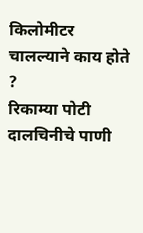किलोमीटर चालल्याने काय होते ?
रिकाम्या पोटी दालचिनीचे पाणी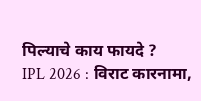पिल्याचे काय फायदे ?
IPL 2026 : विराट कारनामा,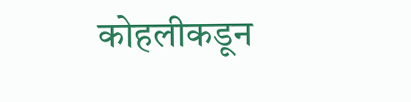कोहलीकडून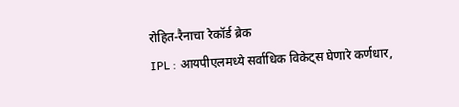रोहित-रैनाचा रेकॉर्ड ब्रेक
IPL : आयपीएलमध्ये सर्वाधिक विकेट्स घेणारे कर्णधार,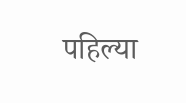पहिल्या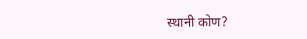स्थानी कोण?